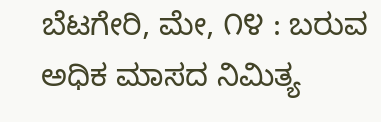ಬೆಟಗೇರಿ, ಮೇ, ೧೪ : ಬರುವ ಅಧಿಕ ಮಾಸದ ನಿಮಿತ್ಯ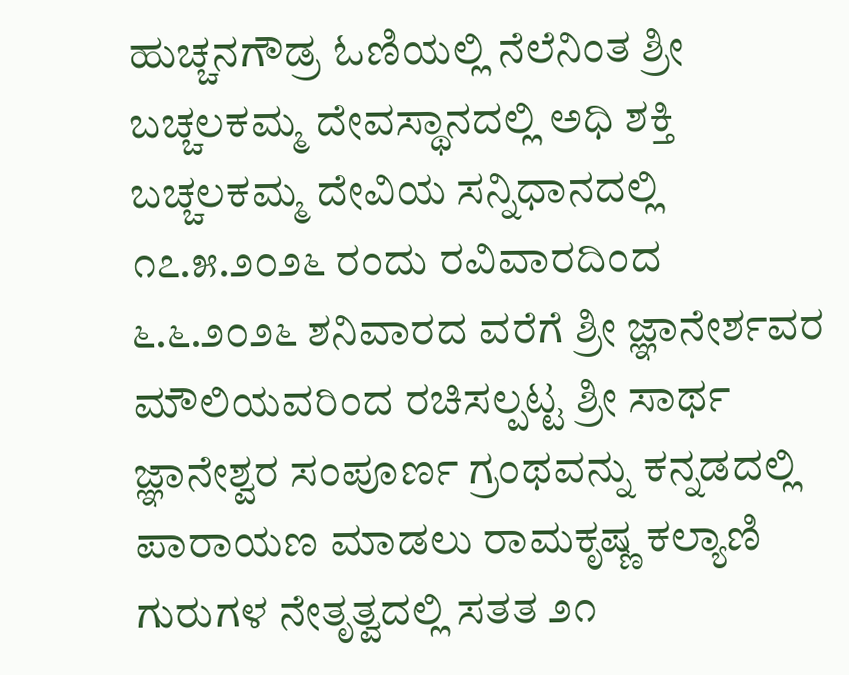ಹುಚ್ಚನಗೌಡ್ರ ಓಣಿಯಲ್ಲಿ ನೆಲೆನಿಂತ ಶ್ರೀ ಬಚ್ಚಲಕಮ್ಮ ದೇವಸ್ಥಾನದಲ್ಲಿ ಅಧಿ ಶಕ್ತಿ ಬಚ್ಚಲಕಮ್ಮ ದೇವಿಯ ಸನ್ನಿಧಾನದಲ್ಲಿ ೧೭.೫.೨೦೨೬ ರಂದು ರವಿವಾರದಿಂದ ೬.೬.೨೦೨೬ ಶನಿವಾರದ ವರೆಗೆ ಶ್ರೀ ಜ್ಞಾನೇರ್ಶವರ ಮೌಲಿಯವರಿಂದ ರಚಿಸಲ್ಪಟ್ಟ ಶ್ರೀ ಸಾರ್ಥ ಜ್ಞಾನೇಶ್ವರ ಸಂಪೂರ್ಣ ಗ್ರಂಥವನ್ನು ಕನ್ನಡದಲ್ಲಿ ಪಾರಾಯಣ ಮಾಡಲು ರಾಮಕೃಷ್ಣ ಕಲ್ಯಾಣಿ ಗುರುಗಳ ನೇತೃತ್ವದಲ್ಲಿ ಸತತ ೨೧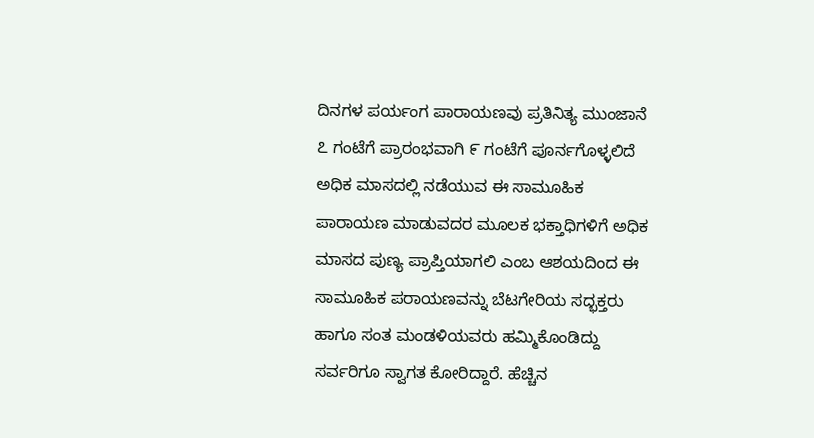ದಿನಗಳ ಪರ್ಯಂಗ ಪಾರಾಯಣವು ಪ್ರತಿನಿತ್ಯ ಮುಂಜಾನೆ ೭ ಗಂಟೆಗೆ ಪ್ರಾರಂಭವಾಗಿ ೯ ಗಂಟೆಗೆ ಪೂರ್ನಗೊಳ್ಳಲಿದೆ ಅಧಿಕ ಮಾಸದಲ್ಲಿ ನಡೆಯುವ ಈ ಸಾಮೂಹಿಕ ಪಾರಾಯಣ ಮಾಡುವದರ ಮೂಲಕ ಭಕ್ತಾಧಿಗಳಿಗೆ ಅಧಿಕ ಮಾಸದ ಪುಣ್ಯ ಪ್ರಾಪ್ತಿಯಾಗಲಿ ಎಂಬ ಆಶಯದಿಂದ ಈ ಸಾಮೂಹಿಕ ಪರಾಯಣವನ್ನು ಬೆಟಗೇರಿಯ ಸದ್ಭಕ್ತರು ಹಾಗೂ ಸಂತ ಮಂಡಳಿಯವರು ಹಮ್ಮಿಕೊಂಡಿದ್ದು ಸರ್ವರಿಗೂ ಸ್ವಾಗತ ಕೋರಿದ್ದಾರೆ. ಹೆಚ್ಚಿನ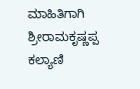ಮಾಹಿತಿಗಾಗಿ ಶ್ರೀರಾಮಕೃಷ್ಣಪ್ಪ ಕಲ್ಯಾಣಿ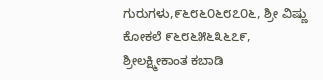ಗುರುಗಳು,೯೬೮೬೦೬೮೭೦೬, ಶ್ರೀ ವಿಷ್ಣು ಕೋಕಲೆ ೯೬೮೬೫೬೩೬೭೯, ಶ್ರೀಲಕ್ಷ್ಮೀಕಾಂತ ಕಬಾಡಿ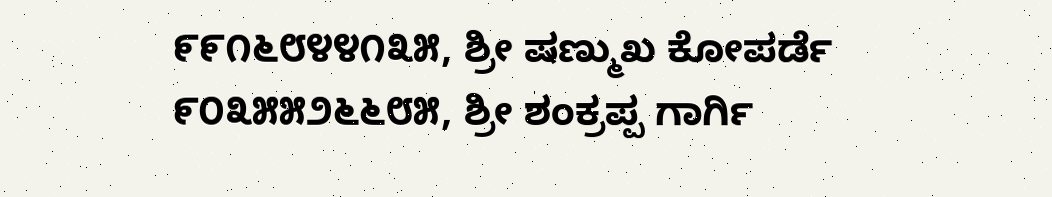೯೯೧೬೮೪೪೧೩೫, ಶ್ರೀ ಷಣ್ಮುಖ ಕೋಪರ್ಡೆ ೯೦೩೫೫೨೬೬೮೫, ಶ್ರೀ ಶಂಕ್ರಪ್ಪ ಗಾರ್ಗಿ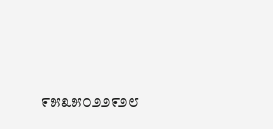೯೫೩೫೦೨೨೯೨೮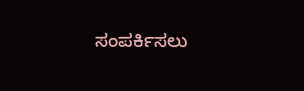ಸಂಪರ್ಕಿಸಲು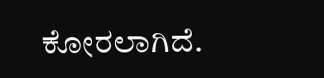ಕೋರಲಾಗಿದೆ.